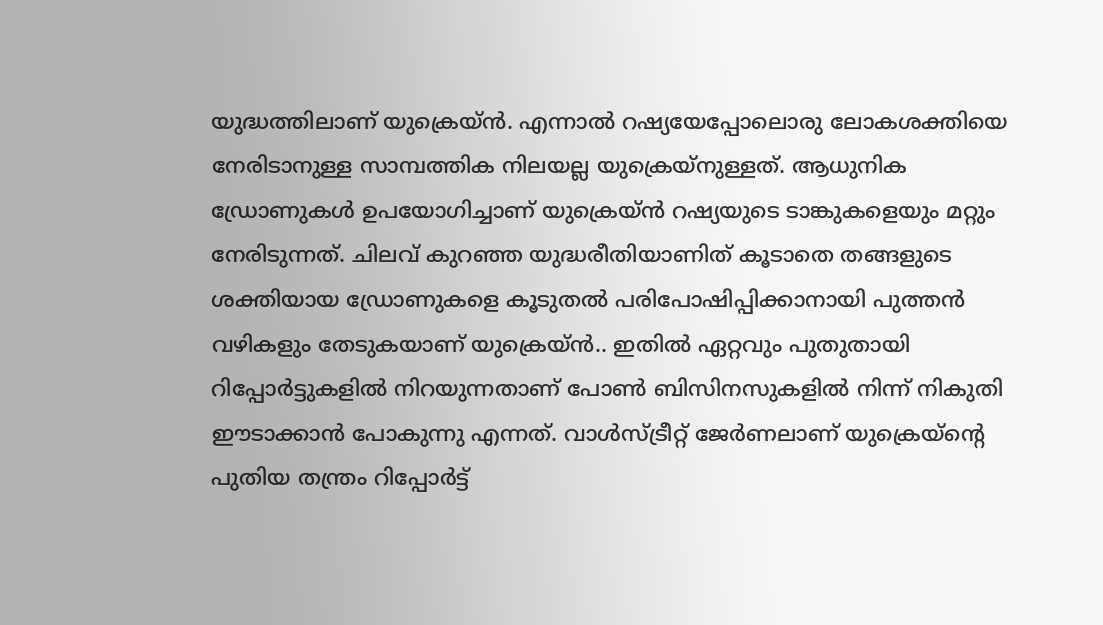യുദ്ധത്തിലാണ് യുക്രെയ്ൻ. എന്നാല്‍ റഷ്യയേപ്പോലൊരു ലോകശക്തിയെ നേരിടാനുള്ള സാമ്പത്തിക നിലയല്ല യുക്രെയ്നുള്ളത്. ആധുനിക ഡ്രോണുകള്‍ ഉപയോഗിച്ചാണ് യുക്രെയ്ൻ റഷ്യയുടെ ടാങ്കുകളെയും മറ്റും നേരിടുന്നത്. ചിലവ് കുറഞ്ഞ യുദ്ധരീതിയാണിത് കൂടാതെ തങ്ങളുടെ ശക്തിയായ ഡ്രോണുകളെ കൂടുതല്‍ പരിപോഷിപ്പിക്കാനായി പുത്തന്‍ വഴികളും തേടുകയാണ് യുക്രെയ്ൻ.. ഇതില്‍ ഏറ്റവും പുതുതായി റിപ്പോര്‍ട്ടുകളില്‍ നിറയുന്നതാണ് പോണ്‍ ബിസിനസുകളില്‍ നിന്ന് നികുതി ഈടാക്കാന്‍ പോകുന്നു എന്നത്. വാള്‍സ്ട്രീറ്റ് ജേര്‍ണലാണ് യുക്രെയ്‌ന്റെ പുതിയ തന്ത്രം റിപ്പോര്‍ട്ട്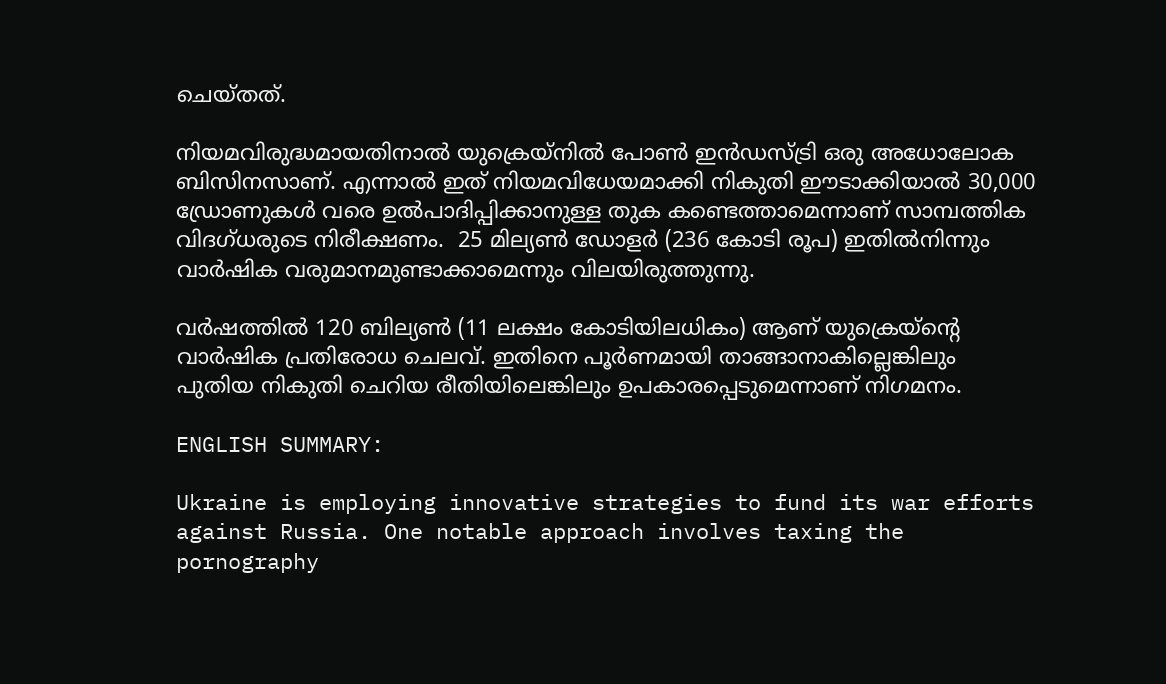ചെയ്തത്.

നിയമവിരുദ്ധമായതിനാല്‍ യുക്രെയ്നില്‍ പോണ്‍ ഇന്‍ഡസ്ട്രി ഒരു അധോലോക ബിസിനസാണ്. എന്നാല്‍ ഇത് നിയമവിധേയമാക്കി നികുതി ഈടാക്കിയാല്‍ 30,000 ഡ്രോണുകള്‍ വരെ ഉല്‍പാദിപ്പിക്കാനുള്ള തുക കണ്ടെത്താമെന്നാണ് സാമ്പത്തിക വിദഗ്ധരുടെ നിരീക്ഷണം.  25 മില്യണ്‍ ഡോളര്‍ (236 കോടി രൂപ) ഇതില്‍നിന്നും വാര്‍ഷിക വരുമാനമുണ്ടാക്കാമെന്നും വിലയിരുത്തുന്നു.

വര്‍ഷത്തില്‍ 120 ബില്യണ്‍ (11 ലക്ഷം കോടിയിലധികം) ആണ് യുക്രെയ്ന്‍റെ വാര്‍ഷിക പ്രതിരോധ ചെലവ്. ഇതിനെ പൂര്‍ണമായി താങ്ങാനാകില്ലെങ്കിലും പുതിയ നികുതി ചെറിയ രീതിയിലെങ്കിലും ഉപകാരപ്പെടുമെന്നാണ് നിഗമനം.

ENGLISH SUMMARY:

Ukraine is employing innovative strategies to fund its war efforts against Russia. One notable approach involves taxing the pornography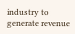industry to generate revenue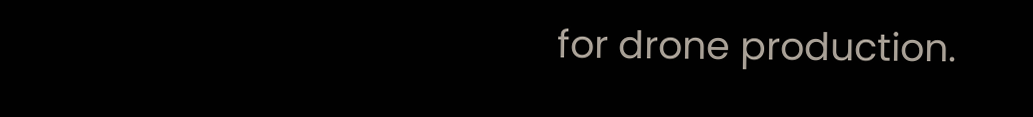for drone production.